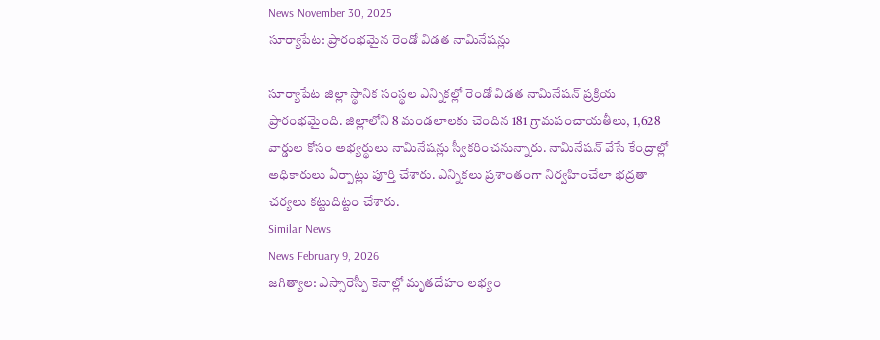News November 30, 2025
సూర్యాపేట: ప్రారంభమైన రెండో విడత నామినేషన్లు

సూర్యాపేట జిల్లా స్థానిక సంస్థల ఎన్నికల్లో రెండో విడత నామినేషన్ ప్రక్రియ ప్రారంభమైంది. జిల్లాలోని 8 మండలాలకు చెందిన 181 గ్రామపంచాయతీలు, 1,628 వార్డుల కోసం అభ్యర్థులు నామినేషన్లు స్వీకరించనున్నారు. నామినేషన్ వేసే కేంద్రాల్లో అధికారులు ఏర్పాట్లు పూర్తి చేశారు. ఎన్నికలు ప్రశాంతంగా నిర్వహించేలా భద్రతా చర్యలు కట్టుదిట్టం చేశారు.
Similar News
News February 9, 2026
జగిత్యాల: ఎస్సారెస్పీ కెనాల్లో మృతదేహం లభ్యం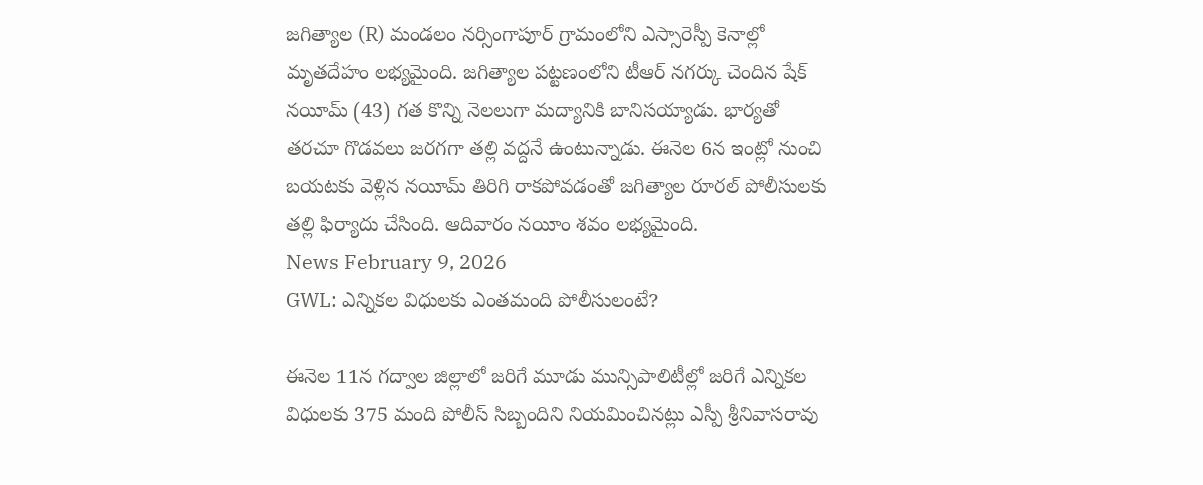జగిత్యాల (R) మండలం నర్సింగాపూర్ గ్రామంలోని ఎస్సారెస్పీ కెనాల్లో మృతదేహం లభ్యమైంది. జగిత్యాల పట్టణంలోని టీఆర్ నగర్కు చెందిన షేక్ నయీమ్ (43) గత కొన్ని నెలలుగా మద్యానికి బానిసయ్యాడు. భార్యతో తరచూ గొడవలు జరగగా తల్లి వద్దనే ఉంటున్నాడు. ఈనెల 6న ఇంట్లో నుంచి బయటకు వెళ్లిన నయీమ్ తిరిగి రాకపోవడంతో జగిత్యాల రూరల్ పోలీసులకు తల్లి ఫిర్యాదు చేసింది. ఆదివారం నయీం శవం లభ్యమైంది.
News February 9, 2026
GWL: ఎన్నికల విధులకు ఎంతమంది పోలీసులంటే?

ఈనెల 11న గద్వాల జిల్లాలో జరిగే మూడు మున్సిపాలిటీల్లో జరిగే ఎన్నికల విధులకు 375 మంది పోలీస్ సిబ్బందిని నియమించినట్లు ఎస్పీ శ్రీనివాసరావు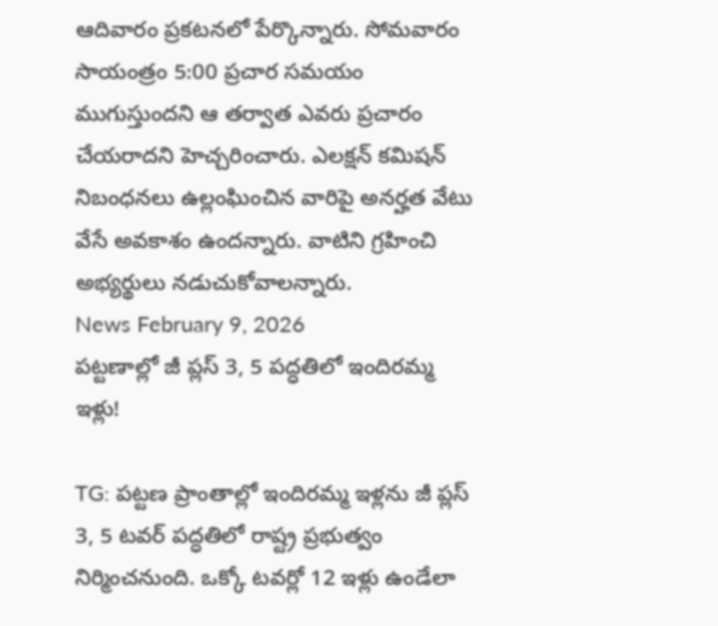ఆదివారం ప్రకటనలో పేర్కొన్నారు. సోమవారం సాయంత్రం 5:00 ప్రచార సమయం ముగుస్తుందని ఆ తర్వాత ఎవరు ప్రచారం చేయరాదని హెచ్చరించారు. ఎలక్షన్ కమిషన్ నిబంధనలు ఉల్లంఘించిన వారిపై అనర్హత వేటు వేసే అవకాశం ఉందన్నారు. వాటిని గ్రహించి అభ్యర్థులు నడుచుకోవాలన్నారు.
News February 9, 2026
పట్టణాల్లో జీ ప్లస్ 3, 5 పద్ధతిలో ఇందిరమ్మ ఇళ్లు!

TG: పట్టణ ప్రాంతాల్లో ఇందిరమ్మ ఇళ్లను జీ ప్లస్ 3, 5 టవర్ పద్ధతిలో రాష్ట్ర ప్రభుత్వం నిర్మించనుంది. ఒక్కో టవర్లో 12 ఇళ్లు ఉండేలా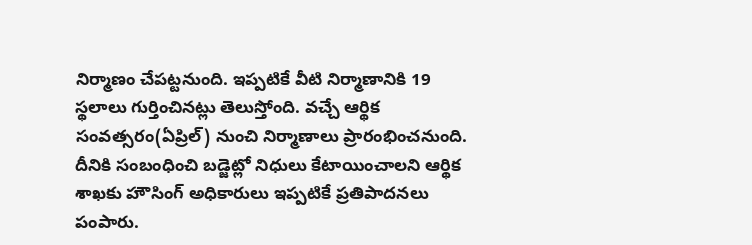నిర్మాణం చేపట్టనుంది. ఇప్పటికే వీటి నిర్మాణానికి 19 స్థలాలు గుర్తించినట్లు తెలుస్తోంది. వచ్చే ఆర్థిక సంవత్సరం(ఏప్రిల్) నుంచి నిర్మాణాలు ప్రారంభించనుంది. దీనికి సంబంధించి బడ్జెట్లో నిధులు కేటాయించాలని ఆర్థిక శాఖకు హౌసింగ్ అధికారులు ఇప్పటికే ప్రతిపాదనలు పంపారు.